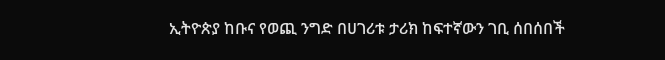ኢትዮጵያ ከቡና የወጪ ንግድ በሀገሪቱ ታሪክ ከፍተኛውን ገቢ ሰበሰበች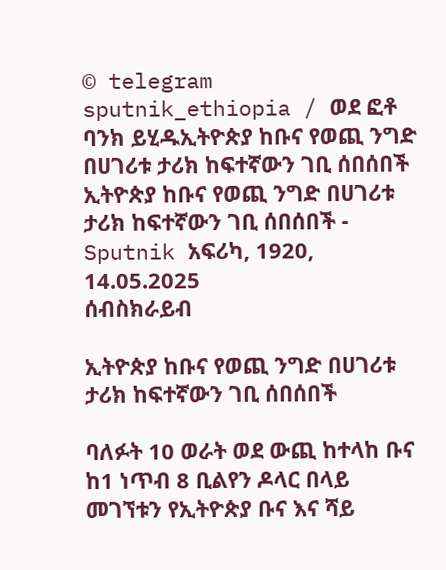© telegram sputnik_ethiopia / ወደ ፎቶ ባንክ ይሂዱኢትዮጵያ ከቡና የወጪ ንግድ በሀገሪቱ ታሪክ ከፍተኛውን ገቢ ሰበሰበች
ኢትዮጵያ ከቡና የወጪ ንግድ በሀገሪቱ ታሪክ ከፍተኛውን ገቢ ሰበሰበች - Sputnik አፍሪካ, 1920, 14.05.2025
ሰብስክራይብ

ኢትዮጵያ ከቡና የወጪ ንግድ በሀገሪቱ ታሪክ ከፍተኛውን ገቢ ሰበሰበች

ባለፉት 10 ወራት ወደ ውጪ ከተላከ ቡና ከ1 ነጥብ 8 ቢልየን ዶላር በላይ መገኘቱን የኢትዮጵያ ቡና እና ሻይ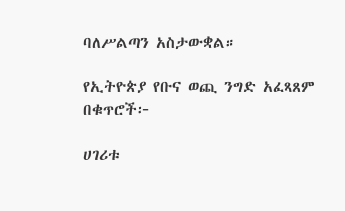ባለሥልጣን አስታውቋል።

የኢትዮጵያ የቡና ወጪ ንግድ አፈጻጸም በቁጥሮች፦

ሀገሪቱ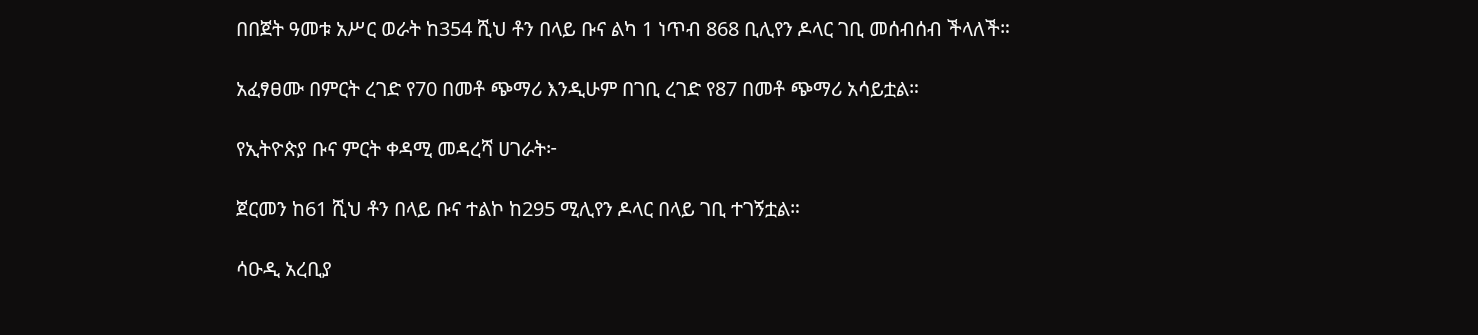በበጀት ዓመቱ አሥር ወራት ከ354 ሺህ ቶን በላይ ቡና ልካ 1 ነጥብ 868 ቢሊየን ዶላር ገቢ መሰብሰብ ችላለች።

አፈፃፀሙ በምርት ረገድ የ70 በመቶ ጭማሪ እንዲሁም በገቢ ረገድ የ87 በመቶ ጭማሪ አሳይቷል።

የኢትዮጵያ ቡና ምርት ቀዳሚ መዳረሻ ሀገራት፦

ጀርመን ከ61 ሺህ ቶን በላይ ቡና ተልኮ ከ295 ሚሊየን ዶላር በላይ ገቢ ተገኝቷል።

ሳዑዲ አረቢያ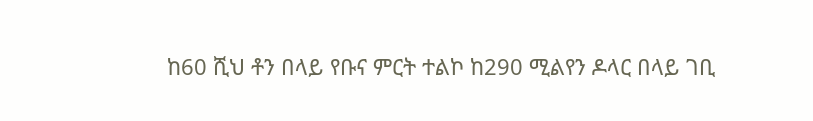ከ60 ሺህ ቶን በላይ የቡና ምርት ተልኮ ከ290 ሚልየን ዶላር በላይ ገቢ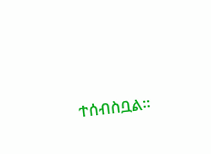ተሰብስቧል።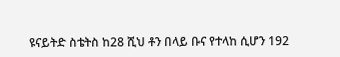ዩናይትድ ስቴትስ ከ28 ሺህ ቶን በላይ ቡና የተላከ ሲሆን 192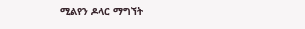ሚልየን ዶላር ማግኘት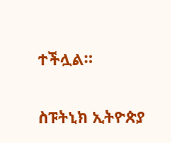ተችሏል።

ስፑትኒክ ኢትዮጵያ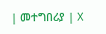| መተግበሪያ | X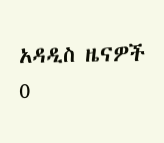አዳዲስ ዜናዎች
0